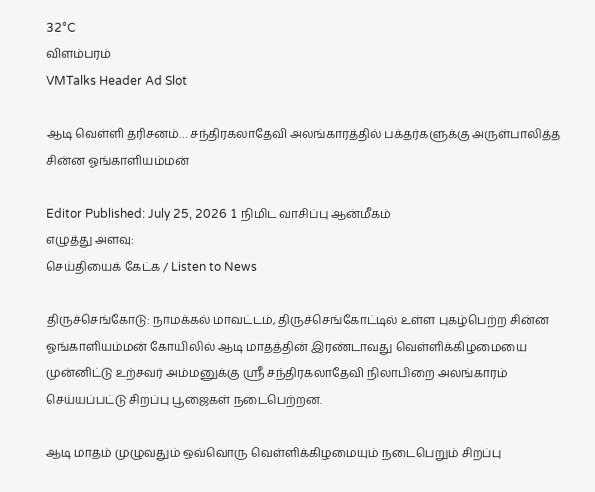32°C
விளம்பரம்
VMTalks Header Ad Slot

ஆடி வெள்ளி தரிசனம்… சந்திரகலாதேவி அலங்காரத்தில் பக்தர்களுக்கு அருள்பாலித்த சின்ன ஓங்காளியம்மன்

Editor Published: July 25, 2026 1 நிமிட வாசிப்பு ஆன்மீகம்
எழுத்து அளவு:
செய்தியைக் கேட்க / Listen to News

திருச்செங்கோடு: நாமக்கல் மாவட்டம், திருச்செங்கோட்டில் உள்ள புகழ்பெற்ற சின்ன ஓங்காளியம்மன் கோயிலில் ஆடி மாதத்தின் இரண்டாவது வெள்ளிக்கிழமையை முன்னிட்டு உற்சவர் அம்மனுக்கு ஸ்ரீ சந்திரகலாதேவி நிலாபிறை அலங்காரம் செய்யப்பட்டு சிறப்பு பூஜைகள் நடைபெற்றன.

ஆடி மாதம் முழுவதும் ஒவ்வொரு வெள்ளிக்கிழமையும் நடைபெறும் சிறப்பு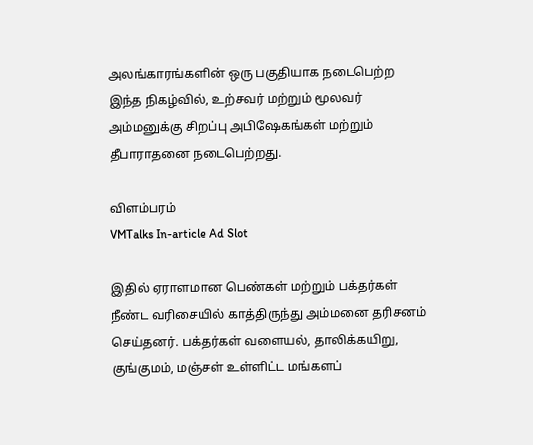அலங்காரங்களின் ஒரு பகுதியாக நடைபெற்ற இந்த நிகழ்வில், உற்சவர் மற்றும் மூலவர் அம்மனுக்கு சிறப்பு அபிஷேகங்கள் மற்றும் தீபாராதனை நடைபெற்றது.

விளம்பரம்
VMTalks In-article Ad Slot

இதில் ஏராளமான பெண்கள் மற்றும் பக்தர்கள் நீண்ட வரிசையில் காத்திருந்து அம்மனை தரிசனம் செய்தனர். பக்தர்கள் வளையல், தாலிக்கயிறு, குங்குமம், மஞ்சள் உள்ளிட்ட மங்களப்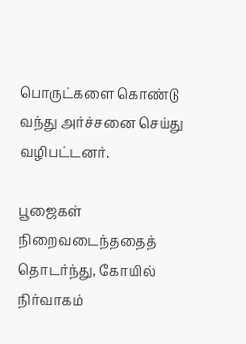பொருட்களை கொண்டு வந்து அர்ச்சனை செய்து வழிபட்டனர்.

பூஜைகள் நிறைவடைந்ததைத் தொடர்ந்து, கோயில் நிர்வாகம்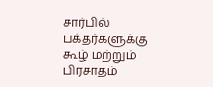சார்பில் பக்தர்களுக்கு கூழ் மற்றும் பிரசாதம்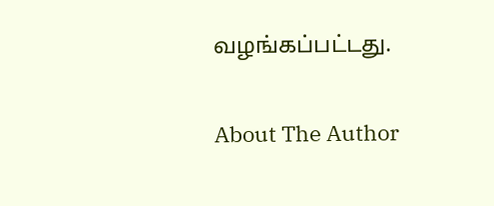வழங்கப்பட்டது.

About The Author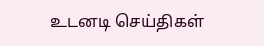உடனடி செய்திகள்